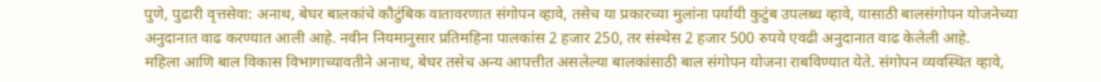पुणे, पुढारी वृत्तसेवा: अनाथ, बेघर बालकांचे कौटुंबिक वातावरणात संगोपन व्हावे, तसेच या प्रकारच्या मुलांना पर्यायी कुटुंब उपलब्ध व्हावे, यासाठी बालसंगोपन योजनेच्या अनुदानात वाढ करण्यात आली आहे. नवीन नियमानुसार प्रतिमहिना पालकांस 2 हजार 250, तर संस्थेस 2 हजार 500 रुपये एवढी अनुदानात वाढ केलेली आहे.
महिला आणि बाल विकास विभागाच्यावतीने अनाथ, बेघर तसेच अन्य आपत्तीत असलेल्या बालकांसाठी बाल संगोपन योजना राबविण्यात येते. संगोपन व्यवस्थित व्हावे,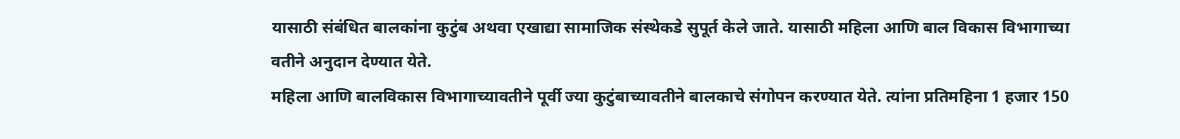यासाठी संबंधित बालकांना कुटुंब अथवा एखाद्या सामाजिक संस्थेकडे सुपूर्त केले जाते. यासाठी महिला आणि बाल विकास विभागाच्या वतीने अनुदान देण्यात येते.
महिला आणि बालविकास विभागाच्यावतीने पूर्वी ज्या कुटुंबाच्यावतीने बालकाचे संगोपन करण्यात येते. त्यांना प्रतिमहिना 1 हजार 150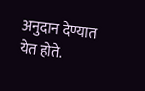अनुदान देण्यात येत होते.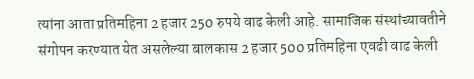त्यांना आता प्रतिमहिना 2 हजार 250 रुपये वाढ केली आहे. सामाजिक संस्थांच्यावतीने संगोपन करण्यात येत असलेल्या बालकास 2 हजार 500 प्रतिमहिना एवढी वाढ केली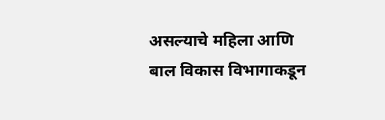असल्याचे महिला आणि बाल विकास विभागाकडून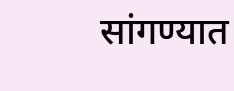सांगण्यात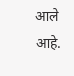आले आहे.